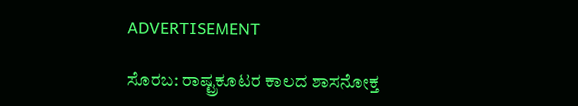ADVERTISEMENT

ಸೊರಬ: ರಾಷ್ಟ್ರಕೂಟರ ಕಾಲದ ಶಾಸನೋಕ್ತ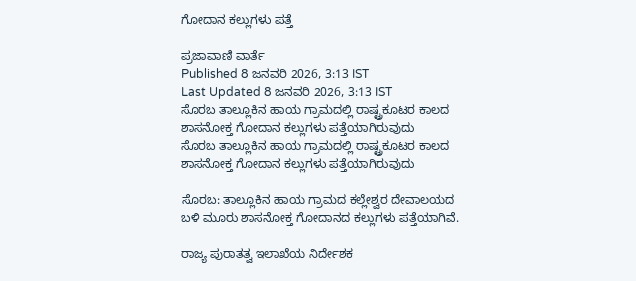ಗೋದಾನ ಕಲ್ಲುಗಳು ಪತ್ತೆ

ಪ್ರಜಾವಾಣಿ ವಾರ್ತೆ
Published 8 ಜನವರಿ 2026, 3:13 IST
Last Updated 8 ಜನವರಿ 2026, 3:13 IST
ಸೊರಬ ತಾಲ್ಲೂಕಿನ ಹಾಯ ಗ್ರಾಮದಲ್ಲಿ ರಾಷ್ಟ್ರಕೂಟರ ಕಾಲದ ಶಾಸನೋಕ್ತ ಗೋದಾನ ಕಲ್ಲುಗಳು ಪತ್ತೆಯಾಗಿರುವುದು
ಸೊರಬ ತಾಲ್ಲೂಕಿನ ಹಾಯ ಗ್ರಾಮದಲ್ಲಿ ರಾಷ್ಟ್ರಕೂಟರ ಕಾಲದ ಶಾಸನೋಕ್ತ ಗೋದಾನ ಕಲ್ಲುಗಳು ಪತ್ತೆಯಾಗಿರುವುದು

ಸೊರಬ: ತಾಲ್ಲೂಕಿನ ಹಾಯ ಗ್ರಾಮದ ಕಲ್ಲೇಶ್ವರ ದೇವಾಲಯದ ಬಳಿ ಮೂರು ಶಾಸನೋಕ್ತ ಗೋದಾನದ ಕಲ್ಲುಗಳು ಪತ್ತೆಯಾಗಿವೆ.

ರಾಜ್ಯ ಪುರಾತತ್ವ ಇಲಾಖೆಯ ನಿರ್ದೇಶಕ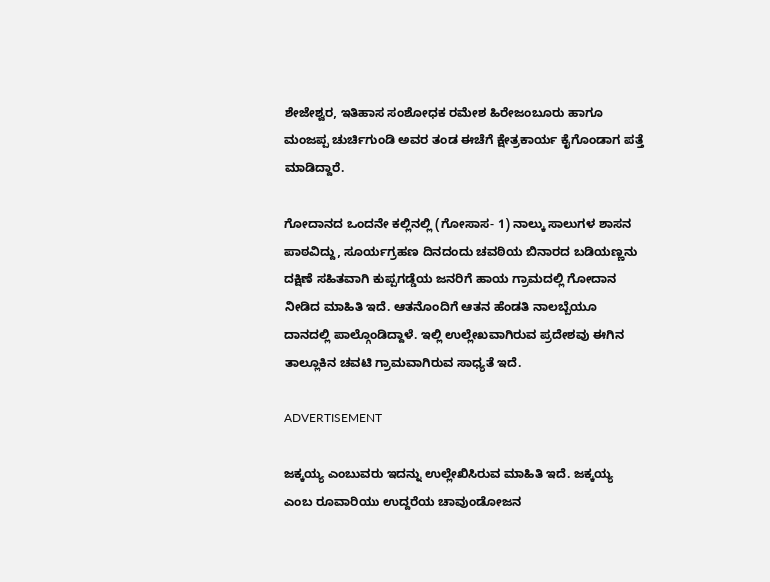ಶೇಜೇಶ್ವರ, ಇತಿಹಾಸ ಸಂಶೋಧಕ ರಮೇಶ ಹಿರೇಜಂಬೂರು ಹಾಗೂ ಮಂಜಪ್ಪ ಚುರ್ಚಿಗುಂಡಿ ಅವರ ತಂಡ ಈಚೆಗೆ ಕ್ಷೇತ್ರಕಾರ್ಯ ಕೈಗೊಂಡಾಗ ಪತ್ತೆ ಮಾಡಿದ್ದಾರೆ.

ಗೋದಾನದ ಒಂದನೇ ಕಲ್ಲಿನಲ್ಲಿ (ಗೋಸಾಸ- 1) ನಾಲ್ಕು ಸಾಲುಗಳ ಶಾಸನ ಪಾಠವಿದ್ದು, ಸೂರ್ಯಗ್ರಹಣ ದಿನದಂದು ಚವಠಿಯ ಬಿನಾರದ ಬಡಿಯಣ್ಣನು ದಕ್ಷಿಣೆ ಸಹಿತವಾಗಿ ಕುಪ್ಪಗಡ್ಡೆಯ ಜನರಿಗೆ ಹಾಯ ಗ್ರಾಮದಲ್ಲಿ ಗೋದಾನ ನೀಡಿದ ಮಾಹಿತಿ ಇದೆ. ಆತನೊಂದಿಗೆ ಆತನ ಹೆಂಡತಿ ನಾಲಬ್ಬೆಯೂ ದಾನದಲ್ಲಿ ಪಾಲ್ಗೊಂಡಿದ್ದಾಳೆ. ಇಲ್ಲಿ ಉಲ್ಲೇಖವಾಗಿರುವ ಪ್ರದೇಶವು ಈಗಿನ ತಾಲ್ಲೂಕಿನ ಚವಟಿ ಗ್ರಾಮವಾಗಿರುವ ಸಾಧ್ಯತೆ ಇದೆ.

ADVERTISEMENT

ಜಕ್ಕಯ್ಯ ಎಂಬುವರು ಇದನ್ನು ಉಲ್ಲೇಖಿಸಿರುವ ಮಾಹಿತಿ ಇದೆ. ಜಕ್ಕಯ್ಯ ಎಂಬ ರೂವಾರಿಯು ಉದ್ದರೆಯ ಚಾವುಂಡೋಜನ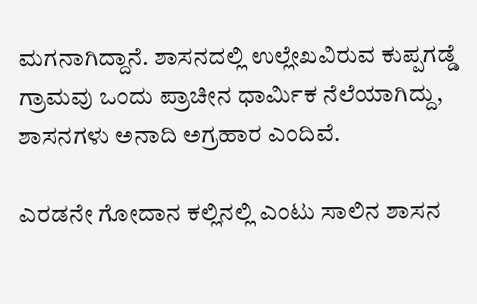ಮಗನಾಗಿದ್ದಾನೆ. ಶಾಸನದಲ್ಲಿ ಉಲ್ಲೇಖವಿರುವ ಕುಪ್ಪಗಡ್ಡೆ ಗ್ರಾಮವು ಒಂದು ಪ್ರಾಚೀನ ಧಾರ್ಮಿಕ ನೆಲೆಯಾಗಿದ್ದು, ಶಾಸನಗಳು ಅನಾದಿ ಅಗ್ರಹಾರ ಎಂದಿವೆ.

ಎರಡನೇ ಗೋದಾನ ಕಲ್ಲಿನಲ್ಲಿ ಎಂಟು ಸಾಲಿನ ಶಾಸನ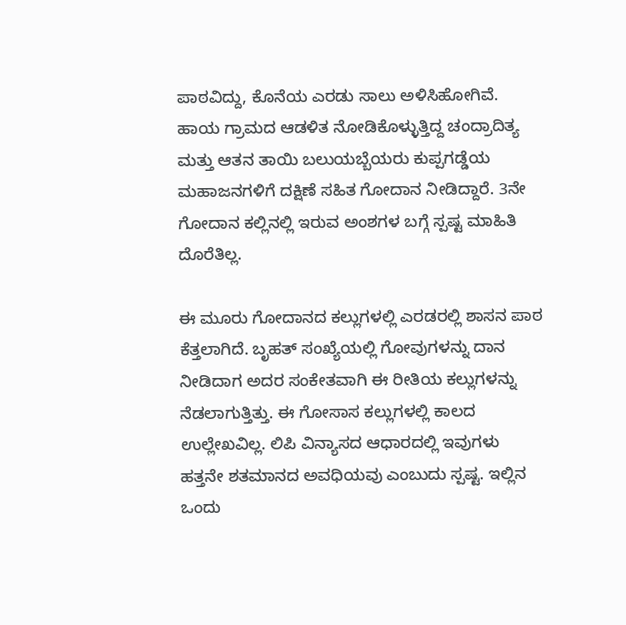ಪಾಠವಿದ್ದು, ಕೊನೆಯ ಎರಡು ಸಾಲು ಅಳಿಸಿಹೋಗಿವೆ. ಹಾಯ ಗ್ರಾಮದ ಆಡಳಿತ ನೋಡಿಕೊಳ್ಳುತ್ತಿದ್ದ ಚಂದ್ರಾದಿತ್ಯ ಮತ್ತು ಆತನ ತಾಯಿ ಬಲುಯಬ್ಬೆಯರು ಕುಪ್ಪಗಡ್ಡೆಯ ಮಹಾಜನಗಳಿಗೆ ದಕ್ಷಿಣೆ ಸಹಿತ ಗೋದಾನ ನೀಡಿದ್ದಾರೆ. 3ನೇ ಗೋದಾನ ಕಲ್ಲಿನಲ್ಲಿ ಇರುವ ಅಂಶಗಳ ಬಗ್ಗೆ ಸ್ಪಷ್ಟ ಮಾಹಿತಿ ದೊರೆತಿಲ್ಲ.

ಈ ಮೂರು ಗೋದಾನದ ಕಲ್ಲುಗಳಲ್ಲಿ ಎರಡರಲ್ಲಿ ಶಾಸನ ಪಾಠ ಕೆತ್ತಲಾಗಿದೆ. ಬೃಹತ್ ಸಂಖ್ಯೆಯಲ್ಲಿ ಗೋವುಗಳನ್ನು ದಾನ ನೀಡಿದಾಗ ಅದರ ಸಂಕೇತವಾಗಿ ಈ ರೀತಿಯ ಕಲ್ಲುಗಳನ್ನು ನೆಡಲಾಗುತ್ತಿತ್ತು. ಈ ಗೋಸಾಸ ಕಲ್ಲುಗಳಲ್ಲಿ ಕಾಲದ ಉಲ್ಲೇಖವಿಲ್ಲ. ಲಿಪಿ ವಿನ್ಯಾಸದ ಆಧಾರದಲ್ಲಿ ಇವುಗಳು ಹತ್ತನೇ ಶತಮಾನದ ಅವಧಿಯವು ಎಂಬುದು ಸ್ಪಷ್ಟ. ಇಲ್ಲಿನ ಒಂದು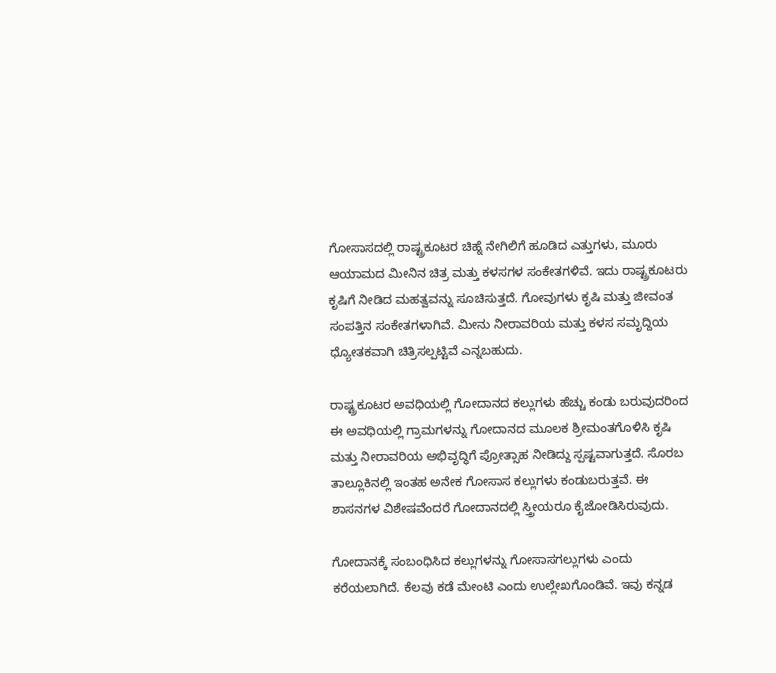ಗೋಸಾಸದಲ್ಲಿ ರಾಷ್ಟ್ರಕೂಟರ ಚಿಹ್ನೆ ನೇಗಿಲಿಗೆ ಹೂಡಿದ ಎತ್ತುಗಳು, ಮೂರು ಆಯಾಮದ ಮೀನಿನ ಚಿತ್ರ ಮತ್ತು ಕಳಸಗಳ ಸಂಕೇತಗಳಿವೆ. ಇದು ರಾಷ್ಟ್ರಕೂಟರು ಕೃಷಿಗೆ ನೀಡಿದ ಮಹತ್ವವನ್ನು ಸೂಚಿಸುತ್ತದೆ. ಗೋವುಗಳು ಕೃಷಿ ಮತ್ತು ಜೀವಂತ ಸಂಪತ್ತಿನ ಸಂಕೇತಗಳಾಗಿವೆ. ಮೀನು ನೀರಾವರಿಯ ಮತ್ತು ಕಳಸ ಸಮೃದ್ದಿಯ ಧ್ಯೋತಕವಾಗಿ ಚಿತ್ರಿಸಲ್ಪಟ್ಟಿವೆ ಎನ್ನಬಹುದು.

ರಾಷ್ಟ್ರಕೂಟರ ಅವಧಿಯಲ್ಲಿ ಗೋದಾನದ ಕಲ್ಲುಗಳು ಹೆಚ್ಚು ಕಂಡು ಬರುವುದರಿಂದ ಈ ಅವಧಿಯಲ್ಲಿ ಗ್ರಾಮಗಳನ್ನು ಗೋದಾನದ ಮೂಲಕ ಶ್ರೀಮಂತಗೊಳಿಸಿ ಕೃಷಿ ಮತ್ತು ನೀರಾವರಿಯ ಅಭಿವೃದ್ಧಿಗೆ ಪ್ರೋತ್ಸಾಹ ನೀಡಿದ್ದು ಸ್ಪಷ್ಟವಾಗುತ್ತದೆ. ಸೊರಬ ತಾಲ್ಲೂಕಿನಲ್ಲಿ ಇಂತಹ ಅನೇಕ ಗೋಸಾಸ ಕಲ್ಲುಗಳು ಕಂಡುಬರುತ್ತವೆ. ಈ ಶಾಸನಗಳ ವಿಶೇಷವೆಂದರೆ ಗೋದಾನದಲ್ಲಿ ಸ್ತ್ರೀಯರೂ ಕೈಜೋಡಿಸಿರುವುದು.

ಗೋದಾನಕ್ಕೆ ಸಂಬಂಧಿಸಿದ ಕಲ್ಲುಗಳನ್ನು ಗೋಸಾಸಗಲ್ಲುಗಳು ಎಂದು ಕರೆಯಲಾಗಿದೆ. ಕೆಲವು ಕಡೆ ಮೇಂಟಿ ಎಂದು ಉಲ್ಲೇಖಗೊಂಡಿವೆ. ಇವು ಕನ್ನಡ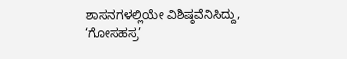ಶಾಸನಗಳಲ್ಲಿಯೇ ವಿಶಿಷ್ಠವೆನಿಸಿದ್ದು, ‘ಗೋಸಹಸ್ರ’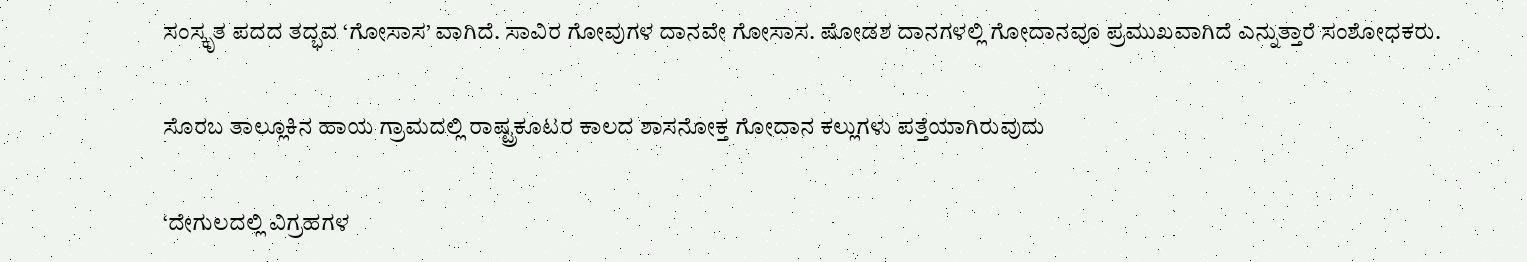ಸಂಸ್ಕೃತ ಪದದ ತದ್ಭವ ‘ಗೋಸಾಸ’ ವಾಗಿದೆ. ಸಾವಿರ ಗೋವುಗಳ ದಾನವೇ ಗೋಸಾಸ. ಷೋಡಶ ದಾನಗಳಲ್ಲಿ ಗೋದಾನವೂ ಪ್ರಮುಖವಾಗಿದೆ ಎನ್ನುತ್ತಾರೆ ಸಂಶೋಧಕರು.

ಸೊರಬ ತಾಲ್ಲೂಕಿನ ಹಾಯ ಗ್ರಾಮದಲ್ಲಿ ರಾಷ್ಟ್ರಕೂಟರ ಕಾಲದ ಶಾಸನೋಕ್ತ ಗೋದಾನ ಕಲ್ಲುಗಳು ಪತ್ತೆಯಾಗಿರುವುದು

‘ದೇಗುಲದಲ್ಲಿ ವಿಗ್ರಹಗಳ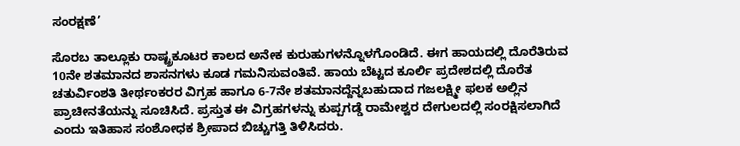ಸಂರಕ್ಷಣೆ’

ಸೊರಬ ತಾಲ್ಲೂಕು ರಾಷ್ಟ್ರಕೂಟರ ಕಾಲದ ಅನೇಕ ಕುರುಹುಗಳನ್ನೊಳಗೊಂಡಿದೆ. ಈಗ ಹಾಯದಲ್ಲಿ ದೊರೆತಿರುವ 10ನೇ ಶತಮಾನದ ಶಾಸನಗಳು ಕೂಡ ಗಮನಿಸುವಂತಿವೆ. ಹಾಯ ಬೆಟ್ಟದ ಕೂರ್ಲಿ ಪ್ರದೇಶದಲ್ಲಿ ದೊರೆತ ಚತುರ್ವಿಂಶತಿ ತೀರ್ಥಂಕರರ ವಿಗ್ರಹ ಹಾಗೂ 6-7ನೇ ಶತಮಾನದ್ದೆನ್ನಬಹುದಾದ ಗಜಲಕ್ಷ್ಮೀ ಫಲಕ ಅಲ್ಲಿನ ಪ್ರಾಚೀನತೆಯನ್ನು ಸೂಚಿಸಿದೆ. ಪ್ರಸ್ತುತ ಈ ವಿಗ್ರಹಗಳನ್ನು ಕುಪ್ಪಗಡ್ಡೆ ರಾಮೇಶ್ವರ ದೇಗುಲದಲ್ಲಿ ಸಂರಕ್ಷಿಸಲಾಗಿದೆ ಎಂದು ಇತಿಹಾಸ ಸಂಶೋಧಕ ಶ್ರೀಪಾದ ಬಿಚ್ಚುಗತ್ತಿ ತಿಳಿಸಿದರು.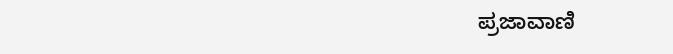ಪ್ರಜಾವಾಣಿ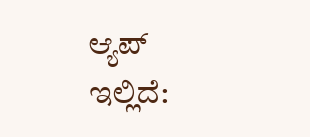ಆ್ಯಪ್ ಇಲ್ಲಿದೆ: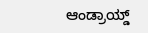ಆಂಡ್ರಾಯ್ಡ್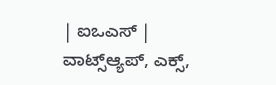| ಐಒಎಸ್ | ವಾಟ್ಸ್ಆ್ಯಪ್, ಎಕ್ಸ್,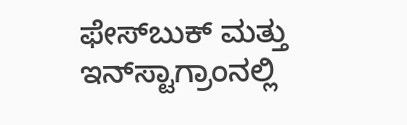ಫೇಸ್‌ಬುಕ್ ಮತ್ತು ಇನ್‌ಸ್ಟಾಗ್ರಾಂನಲ್ಲಿ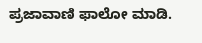ಪ್ರಜಾವಾಣಿ ಫಾಲೋ ಮಾಡಿ.